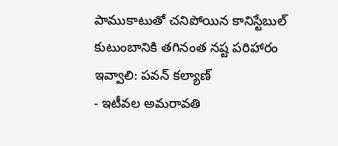పాముకాటుతో చనిపోయిన కానిస్టేబుల్ కుటుంబానికి తగినంత నష్ట పరిహారం ఇవ్వాలి: పవన్ కల్యాణ్
- ఇటీవల అమరావతి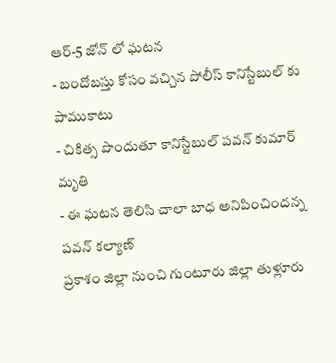ఆర్-5 జోన్ లో ఘటన
- బందోబస్తు కోసం వచ్చిన పోలీస్ కానిస్టేబుల్ కు పాముకాటు
- చికిత్స పొందుతూ కానిస్టేబుల్ పవన్ కుమార్ మృతి
- ఈ ఘటన తెలిసి చాలా బాధ అనిపించిందన్న పవన్ కల్యాణ్
ప్రకాశం జిల్లా నుంచి గుంటూరు జిల్లా తుళ్లూరు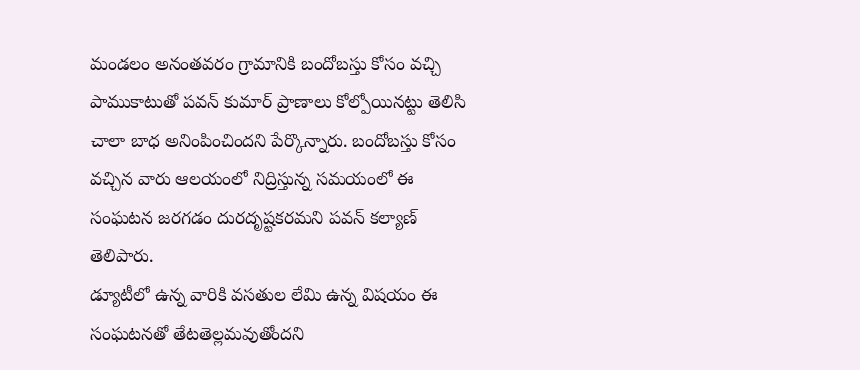మండలం అనంతవరం గ్రామానికి బందోబస్తు కోసం వచ్చి పాముకాటుతో పవన్ కుమార్ ప్రాణాలు కోల్పోయినట్టు తెలిసి చాలా బాధ అనింపించిందని పేర్కొన్నారు. బందోబస్తు కోసం వచ్చిన వారు ఆలయంలో నిద్రిస్తున్న సమయంలో ఈ సంఘటన జరగడం దురదృష్టకరమని పవన్ కల్యాణ్ తెలిపారు.
డ్యూటీలో ఉన్న వారికి వసతుల లేమి ఉన్న విషయం ఈ సంఘటనతో తేటతెల్లమవుతోందని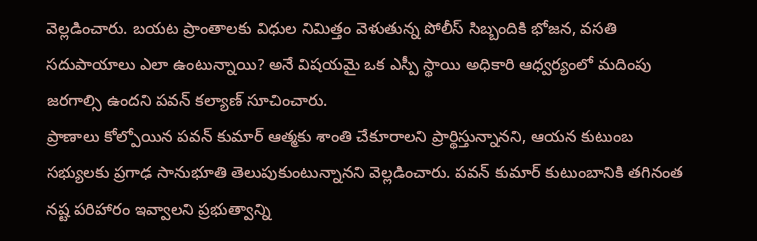వెల్లడించారు. బయట ప్రాంతాలకు విధుల నిమిత్తం వెళుతున్న పోలీస్ సిబ్బందికి భోజన, వసతి సదుపాయాలు ఎలా ఉంటున్నాయి? అనే విషయమై ఒక ఎస్పీ స్థాయి అధికారి ఆధ్వర్యంలో మదింపు జరగాల్సి ఉందని పవన్ కల్యాణ్ సూచించారు.
ప్రాణాలు కోల్పోయిన పవన్ కుమార్ ఆత్మకు శాంతి చేకూరాలని ప్రార్థిస్తున్నానని, ఆయన కుటుంబ సభ్యులకు ప్రగాఢ సానుభూతి తెలుపుకుంటున్నానని వెల్లడించారు. పవన్ కుమార్ కుటుంబానికి తగినంత నష్ట పరిహారం ఇవ్వాలని ప్రభుత్వాన్ని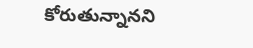కోరుతున్నానని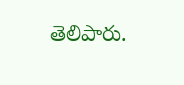తెలిపారు.